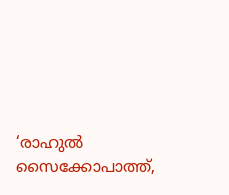‘രാഹുൽ സൈക്കോപാത്ത്,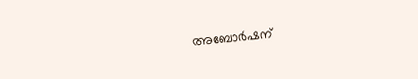അബോർഷന്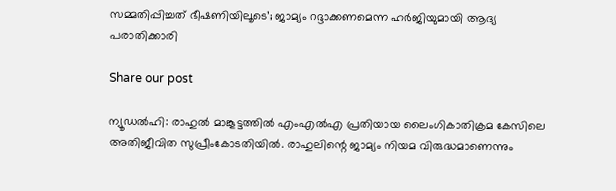സമ്മതിപ്പിച്ചത് ഭീഷണിയിലൂടെ’; ജാമ്യം റദ്ദാക്കണമെന്ന ഹർജിയുമായി ആദ്യ പരാതിക്കാരി

Share our post

ന്യൂഡല്‍ഹി: രാഹുല്‍ മാങ്കൂട്ടത്തില്‍ എംഎല്‍എ പ്രതിയായ ലൈംഗികാതിക്രമ കേസിലെ അതിജീവിത സുപ്രീംകോടതിയില്‍. രാഹുലിന്റെ ജാമ്യം നിയമ വിരുദ്ധമാണെന്നും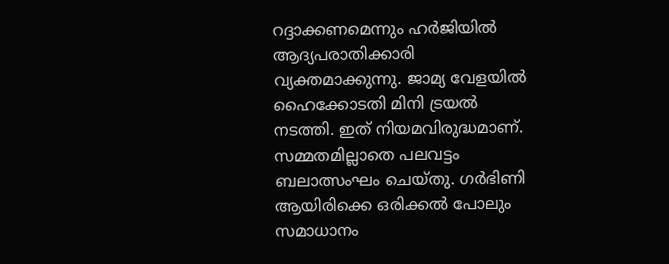റദ്ദാക്കണമെന്നും ഹര്‍ജിയില്‍ ആദ്യപരാതിക്കാരി വ്യക്തമാക്കുന്നു. ജാമ്യ വേളയില്‍ ഹൈക്കോടതി മിനി ട്രയല്‍ നടത്തി. ഇത് നിയമവിരുദ്ധമാണ്. സമ്മതമില്ലാതെ പലവട്ടം ബലാത്സംഘം ചെയ്തു. ഗര്‍ഭിണി ആയിരിക്കെ ഒരിക്കല്‍ പോലും സമാധാനം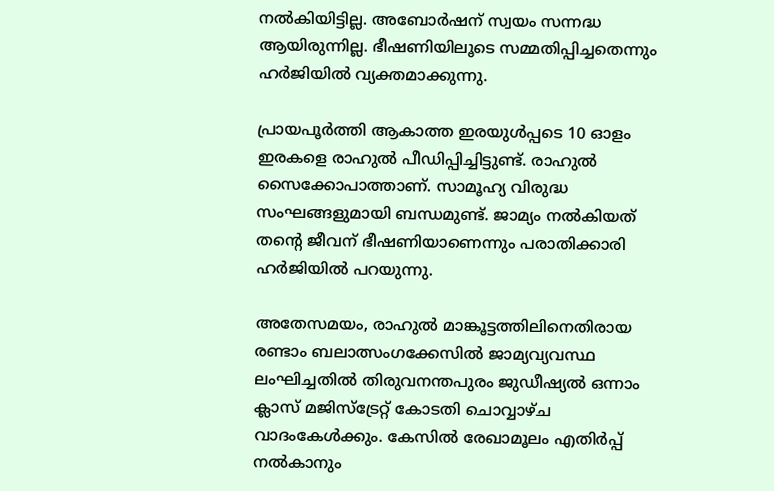നല്‍കിയിട്ടില്ല. അബോര്‍ഷന് സ്വയം സന്നദ്ധ ആയിരുന്നില്ല. ഭീഷണിയിലൂടെ സമ്മതിപ്പിച്ചതെന്നും ഹർജിയിൽ വ്യക്തമാക്കുന്നു.

പ്രായപൂര്‍ത്തി ആകാത്ത ഇരയുള്‍പ്പടെ 10 ഓളം ഇരകളെ രാഹുല്‍ പീഡിപ്പിച്ചിട്ടുണ്ട്. രാഹുല്‍ സൈക്കോപാത്താണ്. സാമൂഹ്യ വിരുദ്ധ സംഘങ്ങളുമായി ബന്ധമുണ്ട്. ജാമ്യം നല്‍കിയത് തന്റെ ജീവന് ഭീഷണിയാണെന്നും പരാതിക്കാരി ഹര്‍ജിയില്‍ പറയുന്നു.

അതേസമയം, രാഹുൽ മാങ്കൂട്ടത്തിലിനെതിരായ രണ്ടാം ബലാത്സംഗക്കേസിൽ ജാമ്യവ്യവസ്ഥ ലംഘിച്ചതിൽ തിരുവനന്തപുരം ജുഡീഷ്യൽ ഒന്നാം ക്ലാസ് മജിസ്ട്രേറ്റ് കോടതി ചൊവ്വാഴ്ച വാദംകേൾക്കും. കേസിൽ രേഖാമൂലം എതിർപ്പ് നൽകാനും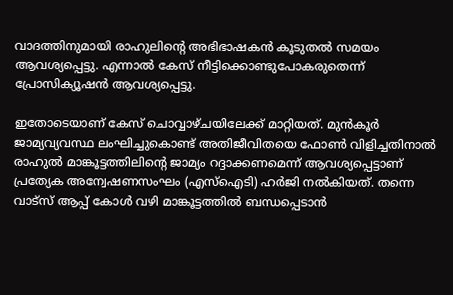വാദത്തിനുമായി രാഹുലിന്റെ അഭിഭാഷകൻ കൂടുതൽ സമയം ആവശ്യപ്പെട്ടു. എന്നാൽ കേസ് നീട്ടിക്കൊണ്ടുപോകരുതെന്ന് പ്രോസിക്യൂഷൻ ആവശ്യപ്പെട്ടു.

ഇതോടെയാണ് കേസ് ചൊവ്വാഴ്ചയിലേക്ക് മാറ്റിയത്. മുൻ‌കൂർ ജാമ്യവ്യവസ്ഥ ലംഘിച്ചുകൊണ്ട് അതിജീവിതയെ ഫോൺ വിളിച്ചതിനാൽ രാഹുൽ മാങ്കൂട്ടത്തിലിന്റെ ജാമ്യം റദ്ദാക്കണമെന്ന് ആവശ്യപ്പെട്ടാണ് പ്രത്യേക അന്വേഷണസംഘം (എസ്ഐടി) ഹർജി നൽകിയത്. തന്നെ വാട്സ് ആപ്പ് കോൾ വഴി മാങ്കൂട്ടത്തിൽ ബന്ധപ്പെടാൻ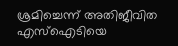ശ്രമിച്ചെന്ന് അതിജീവിത എസ്ഐടിയെ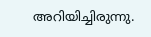അറിയിച്ചിരുന്നു.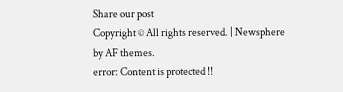Share our post
Copyright © All rights reserved. | Newsphere by AF themes.
error: Content is protected !!